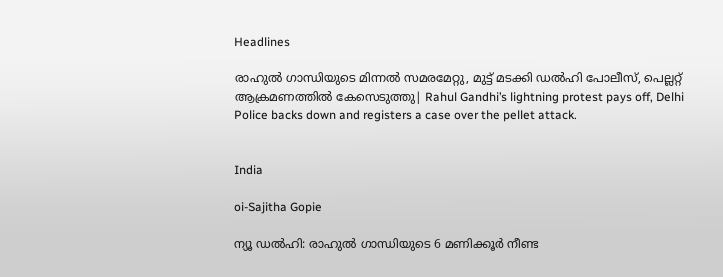Headlines

രാഹുൽ ഗാന്ധിയുടെ മിന്നൽ സമരമേറ്റു, മുട്ട് മടക്കി ഡൽഹി പോലീസ്, പെല്ലറ്റ് ആക്രമണത്തിൽ കേസെടുത്തു| Rahul Gandhi’s lightning protest pays off, Delhi Police backs down and registers a case over the pellet attack.


India

oi-Sajitha Gopie

ന്യൂ ഡല്‍ഹി: രാഹുല്‍ ഗാന്ധിയുടെ 6 മണിക്കൂര്‍ നീണ്ട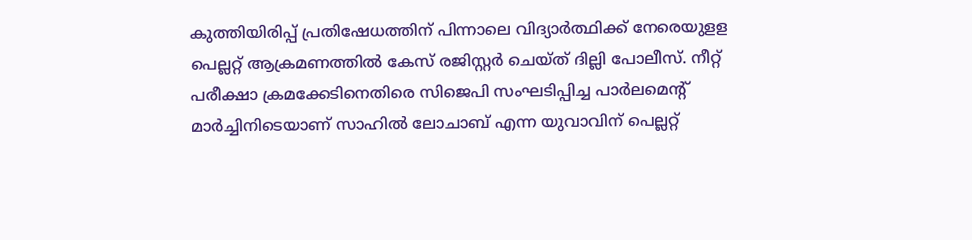കുത്തിയിരിപ്പ് പ്രതിഷേധത്തിന് പിന്നാലെ വിദ്യാര്‍ത്ഥിക്ക് നേരെയുളള പെല്ലറ്റ് ആക്രമണത്തില്‍ കേസ് രജിസ്റ്റര്‍ ചെയ്ത് ദില്ലി പോലീസ്. നീറ്റ് പരീക്ഷാ ക്രമക്കേടിനെതിരെ സിജെപി സംഘടിപ്പിച്ച പാര്‍ലമെന്റ് മാര്‍ച്ചിനിടെയാണ് സാഹില്‍ ലോചാബ് എന്ന യുവാവിന് പെല്ലറ്റ്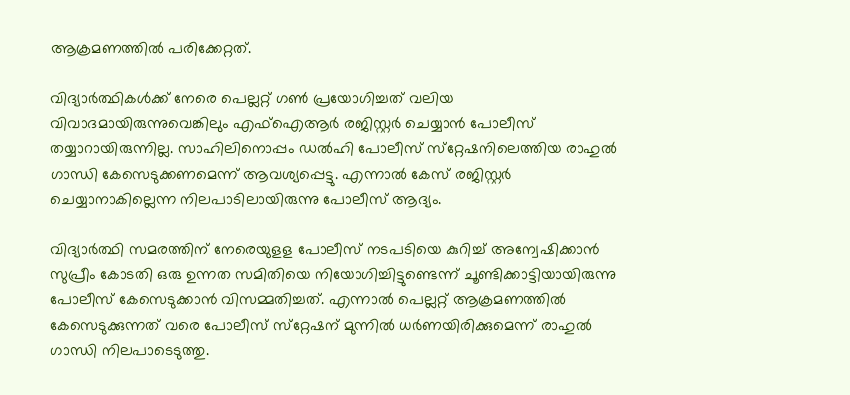ആക്രമണത്തില്‍ പരിക്കേറ്റത്.

വിദ്യാര്‍ത്ഥികള്‍ക്ക് നേരെ പെല്ലറ്റ് ഗണ്‍ പ്രയോഗിച്ചത് വലിയ വിവാദമായിരുന്നുവെങ്കിലും എഫ്‌ഐആര്‍ രജിസ്റ്റര്‍ ചെയ്യാന്‍ പോലീസ് തയ്യാറായിരുന്നില്ല. സാഹിലിനൊപ്പം ഡല്‍ഹി പോലീസ് സ്‌റ്റേഷനിലെത്തിയ രാഹുല്‍ ഗാന്ധി കേസെടുക്കണമെന്ന് ആവശ്യപ്പെട്ടു. എന്നാല്‍ കേസ് രജിസ്റ്റര്‍ ചെയ്യാനാകില്ലെന്ന നിലപാടിലായിരുന്നു പോലീസ് ആദ്യം.

വിദ്യാര്‍ത്ഥി സമരത്തിന് നേരെയുളള പോലീസ് നടപടിയെ കുറിച്ച് അന്വേഷിക്കാന്‍ സുപ്രീം കോടതി ഒരു ഉന്നത സമിതിയെ നിയോഗിച്ചിട്ടുണ്ടെന്ന് ചൂണ്ടിക്കാട്ടിയായിരുന്നു പോലീസ് കേസെടുക്കാന്‍ വിസമ്മതിച്ചത്. എന്നാല്‍ പെല്ലറ്റ് ആക്രമണത്തില്‍ കേസെടുക്കുന്നത് വരെ പോലീസ് സ്‌റ്റേഷന് മുന്നില്‍ ധര്‍ണയിരിക്കുമെന്ന് രാഹുല്‍ ഗാന്ധി നിലപാടെടുത്തു.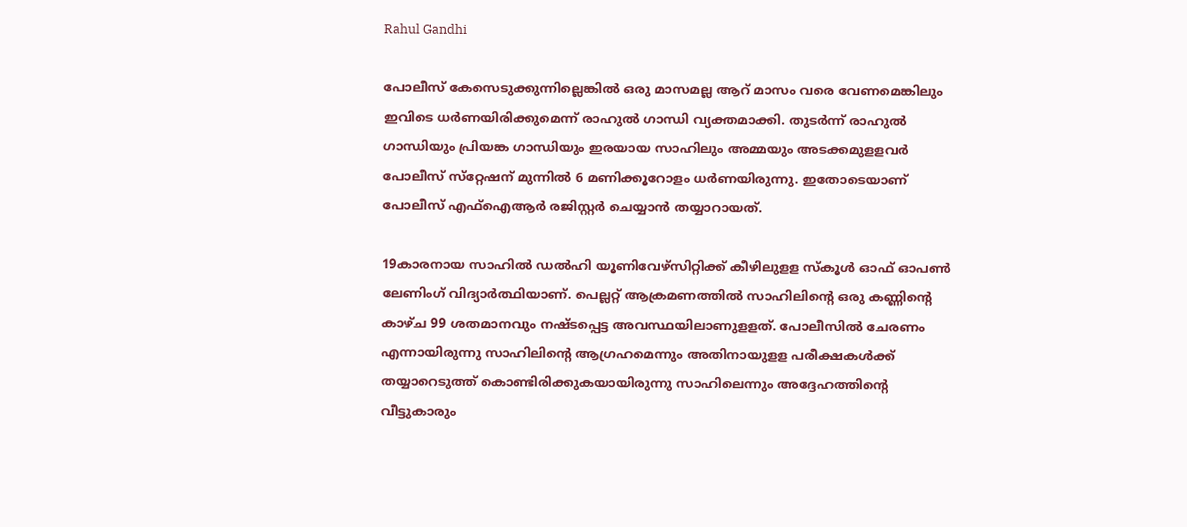Rahul Gandhi

പോലീസ് കേസെടുക്കുന്നില്ലെങ്കില്‍ ഒരു മാസമല്ല ആറ് മാസം വരെ വേണമെങ്കിലും ഇവിടെ ധര്‍ണയിരിക്കുമെന്ന് രാഹുല്‍ ഗാന്ധി വ്യക്തമാക്കി. തുടര്‍ന്ന് രാഹുല്‍ ഗാന്ധിയും പ്രിയങ്ക ഗാന്ധിയും ഇരയായ സാഹിലും അമ്മയും അടക്കമുളളവര്‍ പോലീസ് സ്‌റ്റേഷന് മുന്നില്‍ 6 മണിക്കൂറോളം ധര്‍ണയിരുന്നു. ഇതോടെയാണ് പോലീസ് എഫ്‌ഐആര്‍ രജിസ്റ്റര്‍ ചെയ്യാന്‍ തയ്യാറായത്.

19കാരനായ സാഹില്‍ ഡല്‍ഹി യൂണിവേഴ്‌സിറ്റിക്ക് കീഴിലുളള സ്‌കൂള്‍ ഓഫ് ഓപണ്‍ ലേണിംഗ് വിദ്യാര്‍ത്ഥിയാണ്. പെല്ലറ്റ് ആക്രമണത്തില്‍ സാഹിലിന്റെ ഒരു കണ്ണിന്റെ കാഴ്ച 99 ശതമാനവും നഷ്ടപ്പെട്ട അവസ്ഥയിലാണുളളത്. പോലീസില്‍ ചേരണം എന്നായിരുന്നു സാഹിലിന്റെ ആഗ്രഹമെന്നും അതിനായുളള പരീക്ഷകള്‍ക്ക് തയ്യാറെടുത്ത് കൊണ്ടിരിക്കുകയായിരുന്നു സാഹിലെന്നും അദ്ദേഹത്തിന്റെ വീട്ടുകാരും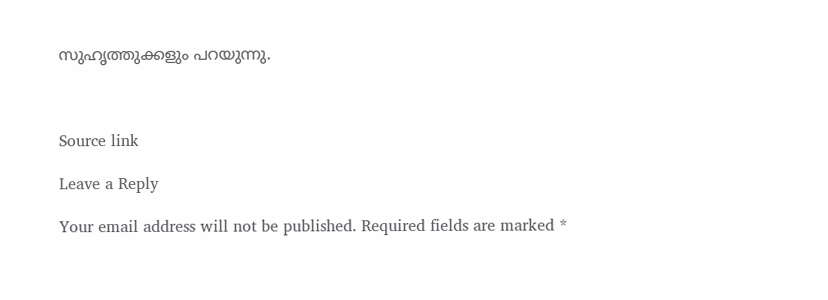സുഹൃത്തുക്കളും പറയുന്നു.



Source link

Leave a Reply

Your email address will not be published. Required fields are marked *